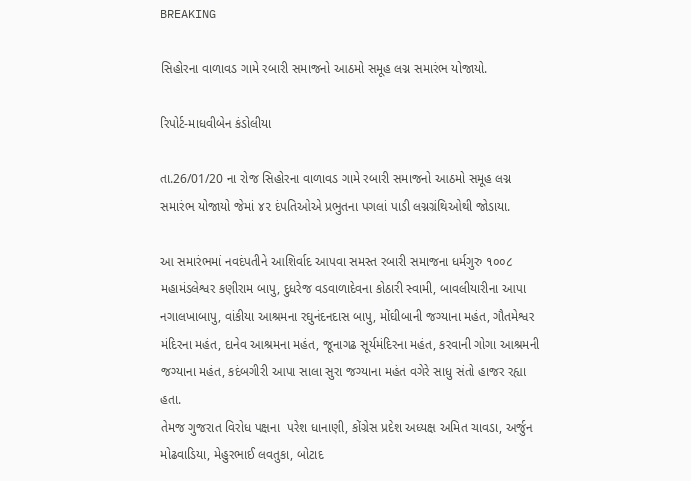BREAKING

સિહોરના વાળાવડ ગામે રબારી સમાજનો આઠમો સમૂહ લગ્ન સમારંભ યોજાયો.

રિપોર્ટ-માધવીબેન કંડોલીયા

તા.26/01/20 ના રોજ સિહોરના વાળાવડ ગામે રબારી સમાજનો આઠમો સમૂહ લગ્ન સમારંભ યોજાયો જેમાં ૪૨ દંપતિઓએ પ્રભુતના પગલાં પાડી લગ્નગ્રંથિઓથી જોડાયા.

આ સમારંભમાં નવદંપતીને આશિર્વાદ આપવા સમસ્ત રબારી સમાજના ધર્મગુરુ ૧૦૦૮ મહામંડલેશ્વર કણીરામ બાપુ, દુધરેજ વડવાળાદેવના કોઠારી સ્વામી, બાવલીયારીના આપા નગાલખાબાપુ, વાંકીયા આશ્રમના રઘુનંદનદાસ બાપુ, મોંઘીબાની જગ્યાના મહંત, ગૌતમેશ્વર મંદિરના મહંત, દાનેવ આશ્રમના મહંત, જૂનાગઢ સૂર્યમંદિરના મહંત, કરવાની ગોગા આશ્રમની જગ્યાના મહંત, કદંબગીરી આપા સાલા સુરા જગ્યાના મહંત વગેરે સાધુ સંતો હાજર રહ્યા હતા.
તેમજ ગુજરાત વિરોધ પક્ષના  પરેશ ધાનાણી, કોંગ્રેસ પ્રદેશ અધ્યક્ષ અમિત ચાવડા, અર્જુન મોઢવાડિયા, મેહુરભાઈ લવતુકા, બોટાદ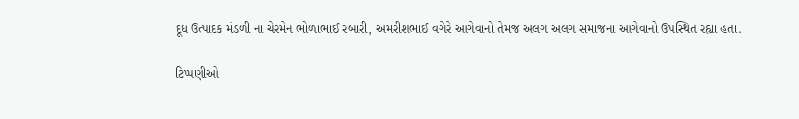દૂધ ઉત્પાદક મંડળી ના ચેરમેન ભોળાભાઈ રબારી, અમરીશભાઈ વગેરે આગેવાનો તેમજ અલગ અલગ સમાજના આગેવાનો ઉપસ્થિત રહ્યા હતા.

ટિપ્પણીઓ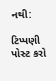નથી:

ટિપ્પણી પોસ્ટ કરો